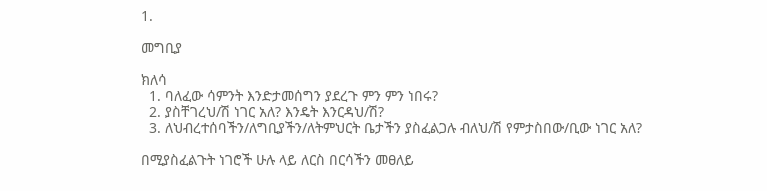1.

መግቢያ

ክለሳ
  1. ባለፈው ሳምንት እንድታመሰግን ያደረጉ ምን ምን ነበሩ?
  2. ያስቸገረህ/ሽ ነገር አለ? እንዴት እንርዳህ/ሽ?
  3. ለህብረተሰባችን/ለግቢያችን/ለትምህርት ቤታችን ያስፈልጋሉ ብለህ/ሽ የምታስበው/ቢው ነገር አለ?

በሚያስፈልጉት ነገሮች ሁሉ ላይ ለርስ በርሳችን መፀለይ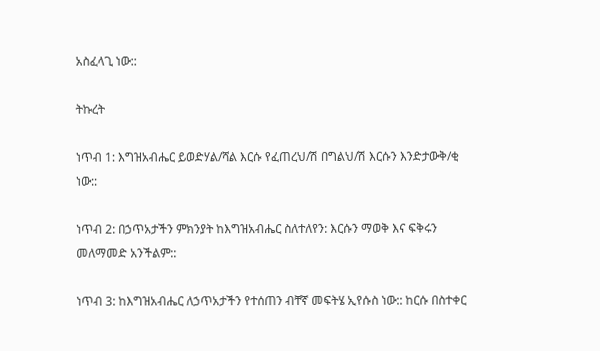አስፈላጊ ነው::

ትኩረት

ነጥብ 1: እግዝአብሔር ይወድሃል/ሻል እርሱ የፈጠረህ/ሽ በግልህ/ሽ እርሱን እንድታውቅ/ቂ ነው::

ነጥብ 2: በኃጥአታችን ምክንያት ከእግዝአብሔር ስለተለየን: እርሱን ማወቅ እና ፍቅሩን መለማመድ አንችልም::

ነጥብ 3: ከእግዝአብሔር ለኃጥአታችን የተሰጠን ብቸኛ መፍትሄ ኢየሱስ ነው:: ከርሱ በስተቀር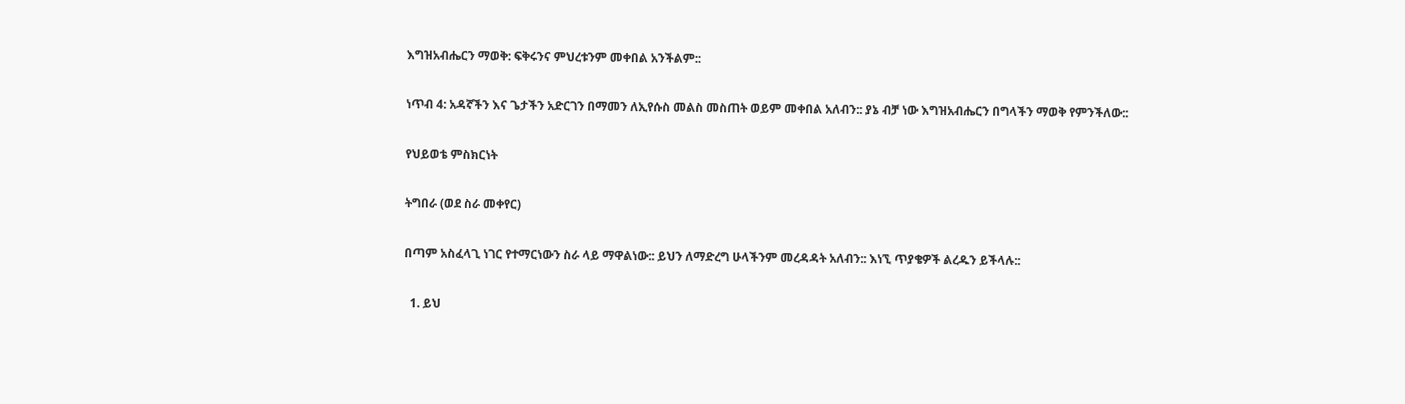እግዝአብሔርን ማወቅ: ፍቅሩንና ምህረቱንም መቀበል አንችልም::

ነጥብ 4: አዳኛችን እና ጌታችን አድርገን በማመን ለኢየሱስ መልስ መስጠት ወይም መቀበል አለብን:: ያኔ ብቻ ነው እግዝአብሔርን በግላችን ማወቅ የምንችለው::

የህይወቴ ምስክርነት

ትግበራ (ወደ ስራ መቀየር)

በጣም አስፈላጊ ነገር የተማርነውን ስራ ላይ ማዋልነው:: ይህን ለማድረግ ሁላችንም መረዳዳት አለብን:: እነኚ ጥያቄዎች ልረዱን ይችላሉ::

  1. ይህ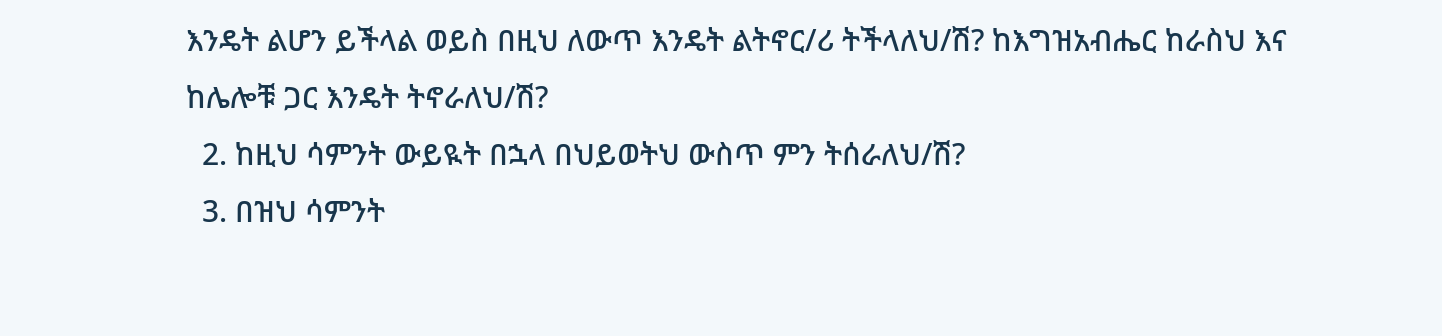እንዴት ልሆን ይችላል ወይስ በዚህ ለውጥ እንዴት ልትኖር/ሪ ትችላለህ/ሽ? ከእግዝአብሔር ከራስህ እና ከሌሎቹ ጋር እንዴት ትኖራለህ/ሽ?
  2. ከዚህ ሳምንት ውይዪት በኋላ በህይወትህ ውስጥ ምን ትሰራለህ/ሽ?
  3. በዝህ ሳምንት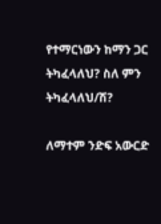የተማርነውን ከማን ጋር ትካፈላለህ? ስለ ምን ትካፈላለህ/ሽ?

ለማተም ንድፍ አውርድ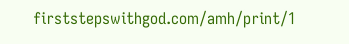firststepswithgod.com/amh/print/1